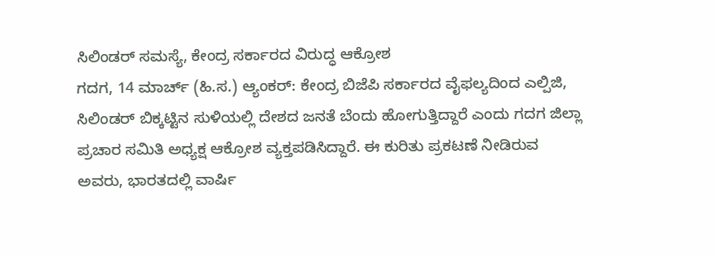ಸಿಲಿಂಡರ್ ಸಮಸ್ಯೆ, ಕೇಂದ್ರ ಸರ್ಕಾರದ ವಿರುದ್ಧ ಆಕ್ರೋಶ
ಗದಗ, 14 ಮಾರ್ಚ್ (ಹಿ.ಸ.) ಆ್ಯಂಕರ್: ಕೇಂದ್ರ ಬಿಜೆಪಿ ಸರ್ಕಾರದ ವೈಫಲ್ಯದಿಂದ ಎಲ್ಪಿಜಿ, ಸಿಲಿಂಡರ್ ಬಿಕ್ಕಟ್ಟಿನ ಸುಳಿಯಲ್ಲಿ ದೇಶದ ಜನತೆ ಬೆಂದು ಹೋಗುತ್ತಿದ್ದಾರೆ ಎಂದು ಗದಗ ಜಿಲ್ಲಾ ಪ್ರಚಾರ ಸಮಿತಿ ಅಧ್ಯಕ್ಷ ಆಕ್ರೋಶ ವ್ಯಕ್ತಪಡಿಸಿದ್ದಾರೆ. ಈ ಕುರಿತು ಪ್ರಕಟಣೆ ನೀಡಿರುವ ಅವರು, ಭಾರತದಲ್ಲಿ ವಾರ್ಷಿ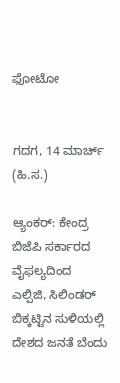ಫೋಟೋ


ಗದಗ, 14 ಮಾರ್ಚ್ (ಹಿ.ಸ.)

ಆ್ಯಂಕರ್: ಕೇಂದ್ರ ಬಿಜೆಪಿ ಸರ್ಕಾರದ ವೈಫಲ್ಯದಿಂದ ಎಲ್ಪಿಜಿ, ಸಿಲಿಂಡರ್ ಬಿಕ್ಕಟ್ಟಿನ ಸುಳಿಯಲ್ಲಿ ದೇಶದ ಜನತೆ ಬೆಂದು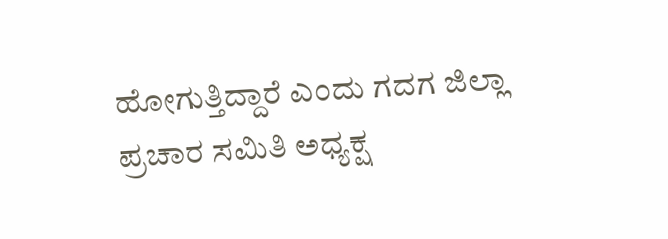ಹೋಗುತ್ತಿದ್ದಾರೆ ಎಂದು ಗದಗ ಜಿಲ್ಲಾ ಪ್ರಚಾರ ಸಮಿತಿ ಅಧ್ಯಕ್ಷ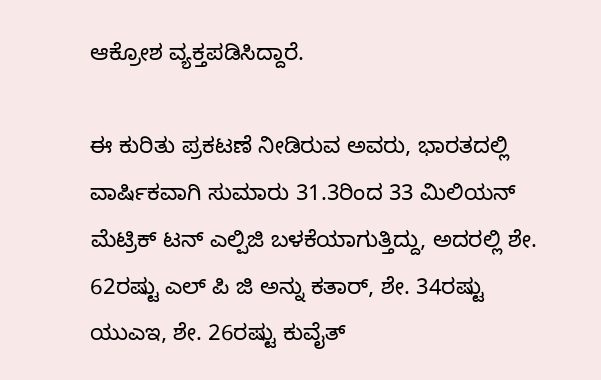ಆಕ್ರೋಶ ವ್ಯಕ್ತಪಡಿಸಿದ್ದಾರೆ.

ಈ ಕುರಿತು ಪ್ರಕಟಣೆ ನೀಡಿರುವ ಅವರು, ಭಾರತದಲ್ಲಿ ವಾರ್ಷಿಕವಾಗಿ ಸುಮಾರು 31.3ರಿಂದ 33 ಮಿಲಿಯನ್ ಮೆಟ್ರಿಕ್ ಟನ್ ಎಲ್ಪಿಜಿ ಬಳಕೆಯಾಗುತ್ತಿದ್ದು, ಅದರಲ್ಲಿ ಶೇ. 62ರಷ್ಟು ಎಲ್ ಪಿ ಜಿ ಅನ್ನು ಕತಾರ್, ಶೇ. 34ರಷ್ಟು ಯುಎಇ, ಶೇ. 26ರಷ್ಟು ಕುವೈತ್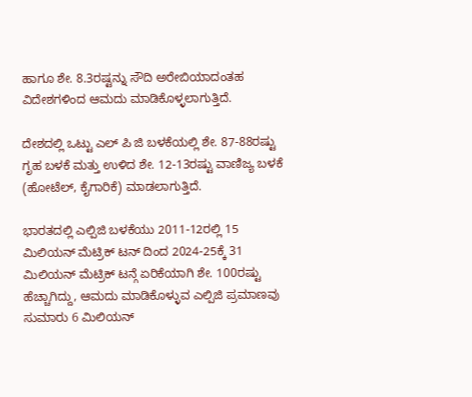ಹಾಗೂ ಶೇ. 8.3ರಷ್ಟನ್ನು ಸೌದಿ ಅರೇಬಿಯಾದಂತಹ ವಿದೇಶಗಳಿಂದ ಆಮದು ಮಾಡಿಕೊಳ್ಳಲಾಗುತ್ತಿದೆ.

ದೇಶದಲ್ಲಿ ಒಟ್ಟು ಎಲ್ ಪಿ ಜಿ ಬಳಕೆಯಲ್ಲಿ ಶೇ. 87-88ರಷ್ಟು ಗೃಹ ಬಳಕೆ ಮತ್ತು ಉಳಿದ ಶೇ. 12-13ರಷ್ಟು ವಾಣಿಜ್ಯ ಬಳಕೆ (ಹೋಟೆಲ್, ಕೈಗಾರಿಕೆ) ಮಾಡಲಾಗುತ್ತಿದೆ.

ಭಾರತದಲ್ಲಿ ಎಲ್ಪಿಜಿ ಬಳಕೆಯು 2011-12ರಲ್ಲಿ 15 ಮಿಲಿಯನ್ ಮೆಟ್ರಿಕ್ ಟನ್ ದಿಂದ 2024-25ಕ್ಕೆ 31 ಮಿಲಿಯನ್ ಮೆಟ್ರಿಕ್ ಟನ್ಗೆ ಏರಿಕೆಯಾಗಿ ಶೇ. 100ರಷ್ಟು ಹೆಚ್ಚಾಗಿದ್ದು, ಆಮದು ಮಾಡಿಕೊಳ್ಳುವ ಎಲ್ಪಿಜಿ ಪ್ರಮಾಣವು ಸುಮಾರು 6 ಮಿಲಿಯನ್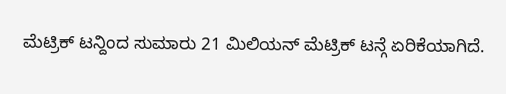ಮೆಟ್ರಿಕ್ ಟನ್ದಿಂದ ಸುಮಾರು 21 ಮಿಲಿಯನ್ ಮೆಟ್ರಿಕ್ ಟನ್ಗೆ ಏರಿಕೆಯಾಗಿದೆ.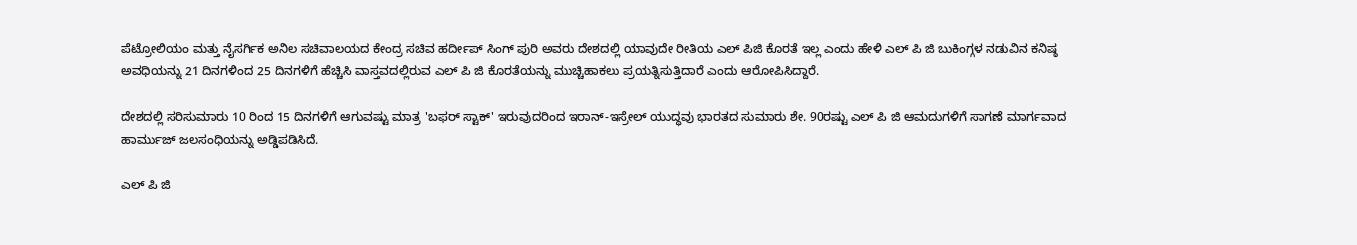ಪೆಟ್ರೋಲಿಯಂ ಮತ್ತು ನೈಸರ್ಗಿಕ ಅನಿಲ ಸಚಿವಾಲಯದ ಕೇಂದ್ರ ಸಚಿವ ಹರ್ದೀಪ್ ಸಿಂಗ್ ಪುರಿ ಅವರು ದೇಶದಲ್ಲಿ ಯಾವುದೇ ರೀತಿಯ ಎಲ್ ಪಿಜಿ ಕೊರತೆ ಇಲ್ಲ ಎಂದು ಹೇಳಿ ಎಲ್ ಪಿ ಜಿ ಬುಕಿಂಗ್ಗಳ ನಡುವಿನ ಕನಿಷ್ಠ ಅವಧಿಯನ್ನು 21 ದಿನಗಳಿಂದ 25 ದಿನಗಳಿಗೆ ಹೆಚ್ಚಿಸಿ ವಾಸ್ತವದಲ್ಲಿರುವ ಎಲ್ ಪಿ ಜಿ ಕೊರತೆಯನ್ನು ಮುಚ್ಚಿಹಾಕಲು ಪ್ರಯತ್ನಿಸುತ್ತಿದಾರೆ ಎಂದು ಆರೋಪಿಸಿದ್ದಾರೆ.

ದೇಶದಲ್ಲಿ ಸರಿಸುಮಾರು 10 ರಿಂದ 15 ದಿನಗಳಿಗೆ ಆಗುವಷ್ಟು ಮಾತ್ರ 'ಬಫರ್ ಸ್ಟಾಕ್' ಇರುವುದರಿಂದ ಇರಾನ್-ಇಸ್ರೇಲ್ ಯುದ್ಧವು ಭಾರತದ ಸುಮಾರು ಶೇ. 90ರಷ್ಟು ಎಲ್ ಪಿ ಜಿ ಆಮದುಗಳಿಗೆ ಸಾಗಣೆ ಮಾರ್ಗವಾದ ಹಾರ್ಮುಜ್ ಜಲಸಂಧಿಯನ್ನು ಅಡ್ಡಿಪಡಿಸಿದೆ.

ಎಲ್ ಪಿ ಜಿ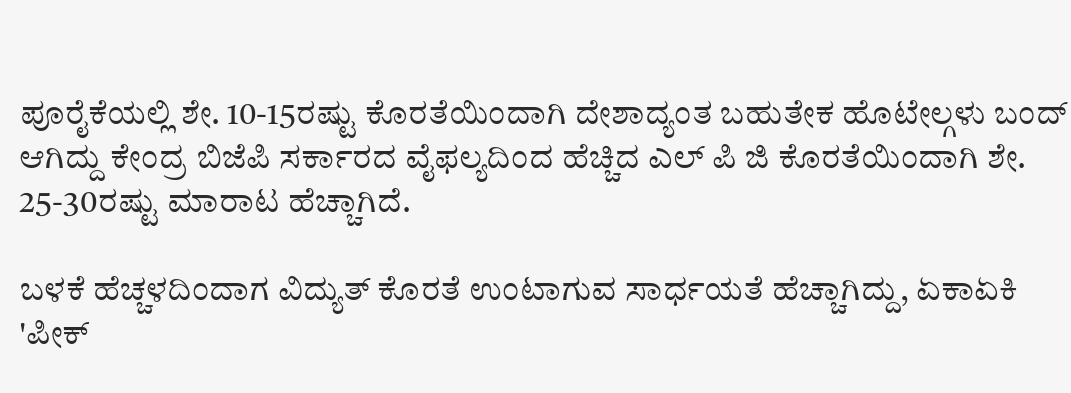ಪೂರೈಕೆಯಲ್ಲಿ ಶೇ. 10-15ರಷ್ಟು ಕೊರತೆಯಿಂದಾಗಿ ದೇಶಾದ್ಯಂತ ಬಹುತೇಕ ಹೊಟೇಲ್ಗಳು ಬಂದ್ ಆಗಿದ್ದು ಕೇಂದ್ರ ಬಿಜೆಪಿ ಸರ್ಕಾರದ ವೈಫಲ್ಯದಿಂದ ಹೆಚ್ಚಿದ ಎಲ್ ಪಿ ಜಿ ಕೊರತೆಯಿಂದಾಗಿ ಶೇ. 25-30ರಷ್ಟು ಮಾರಾಟ ಹೆಚ್ಚಾಗಿದೆ.

ಬಳಕೆ ಹೆಚ್ಚಳದಿಂದಾಗ ವಿದ್ಯುತ್ ಕೊರತೆ ಉಂಟಾಗುವ ಸಾರ್ಧಯತೆ ಹೆಚ್ಚಾಗಿದ್ದು, ಏಕಾಏಕಿ 'ಪೀಕ್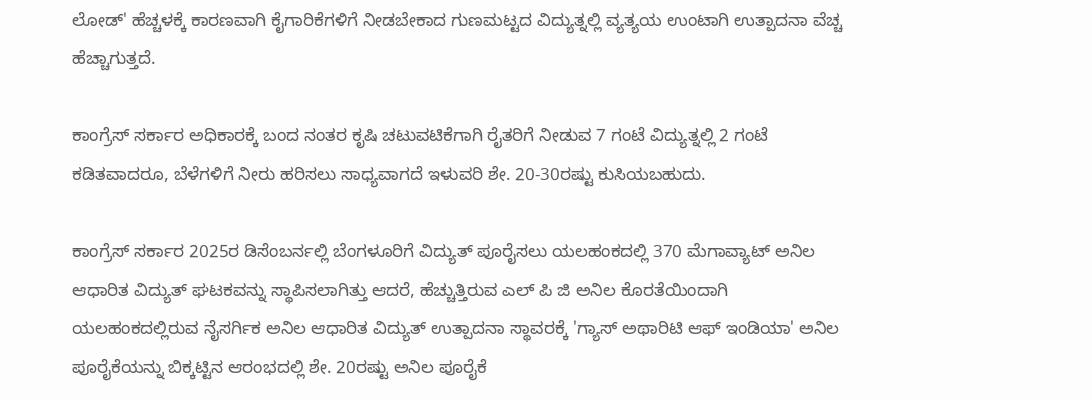ಲೋಡ್' ಹೆಚ್ಚಳಕ್ಕೆ ಕಾರಣವಾಗಿ ಕೈಗಾರಿಕೆಗಳಿಗೆ ನೀಡಬೇಕಾದ ಗುಣಮಟ್ಟದ ವಿದ್ಯುತ್ನಲ್ಲಿ ವ್ಯತ್ಯಯ ಉಂಟಾಗಿ ಉತ್ಪಾದನಾ ವೆಚ್ಚ ಹೆಚ್ಚಾಗುತ್ತದೆ.

ಕಾಂಗ್ರೆಸ್ ಸರ್ಕಾರ ಅಧಿಕಾರಕ್ಕೆ ಬಂದ ನಂತರ ಕೃಷಿ ಚಟುವಟಿಕೆಗಾಗಿ ರೈತರಿಗೆ ನೀಡುವ 7 ಗಂಟೆ ವಿದ್ಯುತ್ನಲ್ಲಿ 2 ಗಂಟೆ ಕಡಿತವಾದರೂ, ಬೆಳೆಗಳಿಗೆ ನೀರು ಹರಿಸಲು ಸಾಧ್ಯವಾಗದೆ ಇಳುವರಿ ಶೇ. 20-30ರಷ್ಟು ಕುಸಿಯಬಹುದು.

ಕಾಂಗ್ರೆಸ್ ಸರ್ಕಾರ 2025ರ ಡಿಸೆಂಬರ್ನಲ್ಲಿ ಬೆಂಗಳೂರಿಗೆ ವಿದ್ಯುತ್ ಪೂರೈಸಲು ಯಲಹಂಕದಲ್ಲಿ 370 ಮೆಗಾವ್ಯಾಟ್ ಅನಿಲ ಆಧಾರಿತ ವಿದ್ಯುತ್ ಘಟಕವನ್ನು ಸ್ಥಾಪಿಸಲಾಗಿತ್ತು ಆದರೆ, ಹೆಚ್ಚುತ್ತಿರುವ ಎಲ್ ಪಿ ಜಿ ಅನಿಲ ಕೊರತೆಯಿಂದಾಗಿ ಯಲಹಂಕದಲ್ಲಿರುವ ನೈಸರ್ಗಿಕ ಅನಿಲ ಆಧಾರಿತ ವಿದ್ಯುತ್ ಉತ್ಪಾದನಾ ಸ್ಥಾವರಕ್ಕೆ 'ಗ್ಯಾಸ್ ಅಥಾರಿಟಿ ಆಫ್ ಇಂಡಿಯಾ' ಅನಿಲ ಪೂರೈಕೆಯನ್ನು ಬಿಕ್ಕಟ್ಟಿನ ಆರಂಭದಲ್ಲಿ ಶೇ. 20ರಷ್ಟು ಅನಿಲ ಪೂರೈಕೆ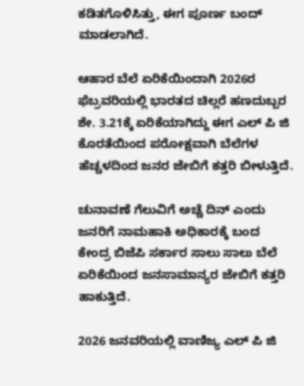ಕಡಿತಗೊಳಿಸಿತ್ತು, ಈಗ ಪೂರ್ಣ ಬಂದ್ ಮಾಡಲಾಗಿದೆ.

ಆಹಾರ ಬೆಲೆ ಏರಿಕೆಯಿಂದಾಗಿ 2026ರ ಫೆಬ್ರವರಿಯಲ್ಲಿ ಭಾರತದ ಚಿಲ್ಲರೆ ಹಣದುಬ್ಬರ ಶೇ. 3.21ಕ್ಕೆ ಏರಿಕೆಯಾಗಿದ್ದು ಈಗ ಎಲ್ ಪಿ ಜಿ ಕೊರತೆಯಿಂದ ಪರೋಕ್ಷವಾಗಿ ಬೆಲೆಗಳ ಹೆಚ್ಚಳದಿಂದ ಜನರ ಜೇಬಿಗೆ ಕತ್ತರಿ ಬೀಳುತ್ತಿದೆ.

ಚುನಾವಣೆ ಗೆಲುವಿಗೆ ಅಚ್ಚೆ ದಿನ್ ಎಂದು ಜನರಿಗೆ ನಾಮಹಾಕಿ ಅಧಿಕಾರಕ್ಕೆ ಬಂದ ಕೇಂದ್ರ ಬಿಜೆಪಿ ಸರ್ಕಾರ ಸಾಲು ಸಾಲು ಬೆಲೆ ಏರಿಕೆಯಿಂದ ಜನಸಾಮಾನ್ಯರ ಜೇಬಿಗೆ ಕತ್ತರಿ ಹಾಕುತ್ತಿದೆ.

2026 ಜನವರಿಯಲ್ಲಿ ವಾಣಿಜ್ಯ ಎಲ್ ಪಿ ಜಿ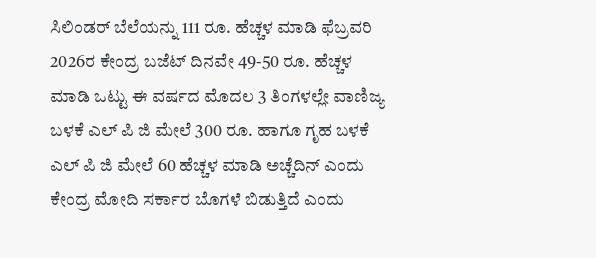ಸಿಲಿಂಡರ್ ಬೆಲೆಯನ್ನು 111 ರೂ. ಹೆಚ್ಚಳ ಮಾಡಿ ಫೆಬ್ರವರಿ 2026ರ ಕೇಂದ್ರ ಬಜೆಟ್ ದಿನವೇ 49-50 ರೂ. ಹೆಚ್ಚಳ ಮಾಡಿ ಒಟ್ಟು ಈ ವರ್ಷದ ಮೊದಲ 3 ತಿಂಗಳಲ್ಲೇ ವಾಣಿಜ್ಯ ಬಳಕೆ ಎಲ್ ಪಿ ಜಿ ಮೇಲೆ 300 ರೂ. ಹಾಗೂ ಗೃಹ ಬಳಕೆ ಎಲ್ ಪಿ ಜಿ ಮೇಲೆ 60 ಹೆಚ್ಚಳ ಮಾಡಿ ಅಚ್ಚೆದಿನ್ ಎಂದು ಕೇಂದ್ರ ಮೋದಿ ಸರ್ಕಾರ ಬೊಗಳೆ ಬಿಡುತ್ತಿದೆ ಎಂದು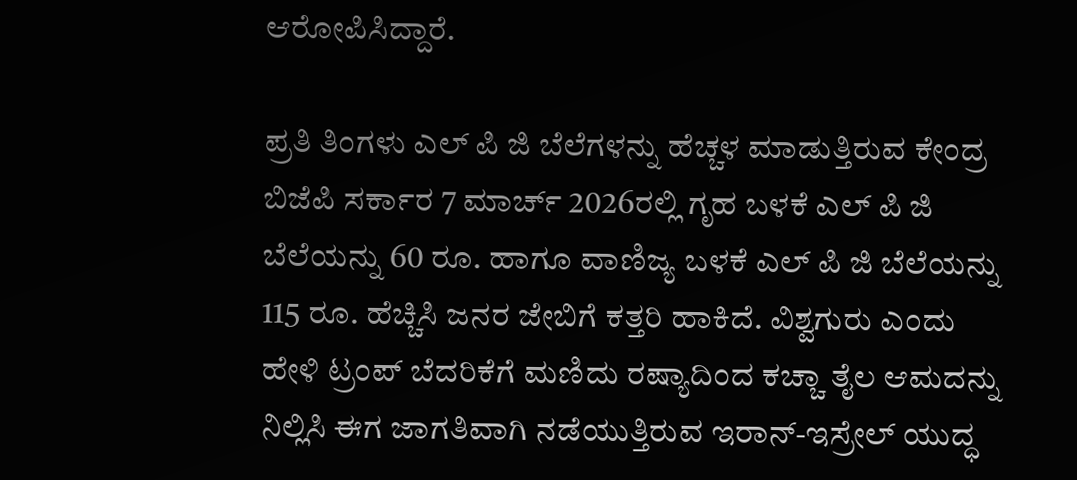ಆರೋಪಿಸಿದ್ದಾರೆ.

ಪ್ರತಿ ತಿಂಗಳು ಎಲ್ ಪಿ ಜಿ ಬೆಲೆಗಳನ್ನು ಹೆಚ್ಚಳ ಮಾಡುತ್ತಿರುವ ಕೇಂದ್ರ ಬಿಜೆಪಿ ಸರ್ಕಾರ 7 ಮಾರ್ಚ್ 2026ರಲ್ಲಿ ಗೃಹ ಬಳಕೆ ಎಲ್ ಪಿ ಜಿ ಬೆಲೆಯನ್ನು 60 ರೂ. ಹಾಗೂ ವಾಣಿಜ್ಯ ಬಳಕೆ ಎಲ್ ಪಿ ಜಿ ಬೆಲೆಯನ್ನು 115 ರೂ. ಹೆಚ್ಚಿಸಿ ಜನರ ಜೇಬಿಗೆ ಕತ್ತರಿ ಹಾಕಿದೆ. ವಿಶ್ವಗುರು ಎಂದು ಹೇಳಿ ಟ್ರಂಪ್ ಬೆದರಿಕೆಗೆ ಮಣಿದು ರಷ್ಯಾದಿಂದ ಕಚ್ಚಾ ತೈಲ ಆಮದನ್ನು ನಿಲ್ಲಿಸಿ ಈಗ ಜಾಗತಿವಾಗಿ ನಡೆಯುತ್ತಿರುವ ಇರಾನ್-ಇಸ್ರೇಲ್ ಯುದ್ಧ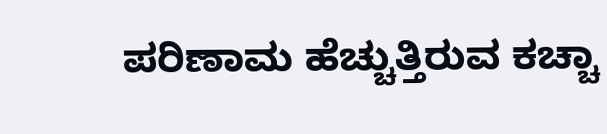ಪರಿಣಾಮ ಹೆಚ್ಚುತ್ತಿರುವ ಕಚ್ಚಾ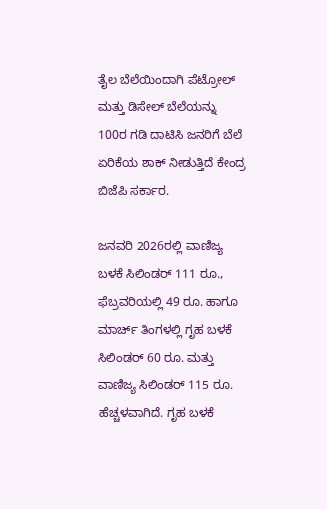ತೈಲ ಬೆಲೆಯಿಂದಾಗಿ ಪೆಟ್ರೋಲ್ ಮತ್ತು ಡಿಸೇಲ್ ಬೆಲೆಯನ್ನು 100ರ ಗಡಿ ದಾಟಿಸಿ ಜನರಿಗೆ ಬೆಲೆ ಏರಿಕೆಯ ಶಾಕ್ ನೀಡುತ್ತಿದೆ ಕೇಂದ್ರ ಬಿಜೆಪಿ ಸರ್ಕಾರ.

ಜನವರಿ 2026ರಲ್ಲಿ ವಾಣಿಜ್ಯ ಬಳಕೆ ಸಿಲಿಂಡರ್ 111 ರೂ., ಫೆಬ್ರವರಿಯಲ್ಲಿ 49 ರೂ. ಹಾಗೂ ಮಾರ್ಚ್ ತಿಂಗಳಲ್ಲಿ ಗೃಹ ಬಳಕೆ ಸಿಲಿಂಡರ್ 60 ರೂ. ಮತ್ತು ವಾಣಿಜ್ಯ ಸಿಲಿಂಡರ್ 115 ರೂ. ಹೆಚ್ಚಳವಾಗಿದೆ. ಗೃಹ ಬಳಕೆ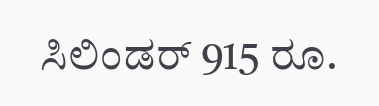ಸಿಲಿಂಡರ್ 915 ರೂ.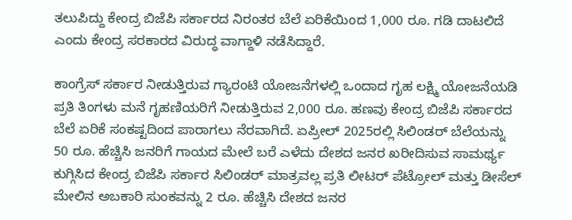ತಲುಪಿದ್ದು ಕೇಂದ್ರ ಬಿಜೆಪಿ ಸರ್ಕಾರದ ನಿರಂತರ ಬೆಲೆ ಏರಿಕೆಯಿಂದ 1,000 ರೂ. ಗಡಿ ದಾಟಲಿದೆ ಎಂದು ಕೇಂದ್ರ ಸರಕಾರದ ವಿರುದ್ಧ ವಾಗ್ದಾಳಿ ನಡೆಸಿದ್ದಾರೆ.

ಕಾಂಗ್ರೆಸ್ ಸರ್ಕಾರ ನೀಡುತ್ತಿರುವ ಗ್ಯಾರಂಟಿ ಯೋಜನೆಗಳಲ್ಲಿ ಒಂದಾದ ಗೃಹ ಲಕ್ಷ್ಮಿ ಯೋಜನೆಯಡಿ ಪ್ರತಿ ತಿಂಗಳು ಮನೆ ಗೃಹಣಿಯರಿಗೆ ನೀಡುತ್ತಿರುವ 2,000 ರೂ. ಹಣವು ಕೇಂದ್ರ ಬಿಜೆಪಿ ಸರ್ಕಾರದ ಬೆಲೆ ಏರಿಕೆ ಸಂಕಷ್ಟದಿಂದ ಪಾರಾಗಲು ನೆರವಾಗಿದೆ. ಏಪ್ರೀಲ್ 2025ರಲ್ಲಿ ಸಿಲಿಂಡರ್ ಬೆಲೆಯನ್ನು 50 ರೂ. ಹೆಚ್ಚಿಸಿ ಜನರಿಗೆ ಗಾಯದ ಮೇಲೆ ಬರೆ ಎಳೆದು ದೇಶದ ಜನರ ಖರೀದಿಸುವ ಸಾಮರ್ಥ್ಯ ಕುಗ್ಗಿಸಿದ ಕೇಂದ್ರ ಬಿಜೆಪಿ ಸರ್ಕಾರ ಸಿಲಿಂಡರ್ ಮಾತ್ರವಲ್ಲ ಪ್ರತಿ ಲೀಟರ್ ಪೆಟ್ರೋಲ್ ಮತ್ತು ಡೀಸೆಲ್ ಮೇಲಿನ ಅಬಕಾರಿ ಸುಂಕವನ್ನು 2 ರೂ. ಹೆಚ್ಚಿಸಿ ದೇಶದ ಜನರ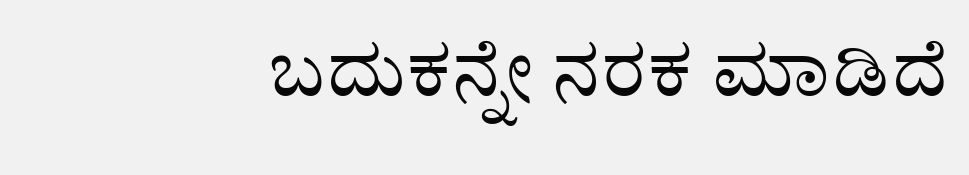ಬದುಕನ್ನೇ ನರಕ ಮಾಡಿದೆ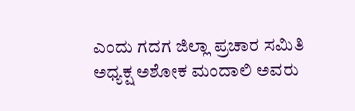ಎಂದು ಗದಗ ಜಿಲ್ಲಾ ಪ್ರಚಾರ ಸಮಿತಿ ಅಧ್ಯಕ್ಷ ಅಶೋಕ ಮಂದಾಲಿ ಅವರು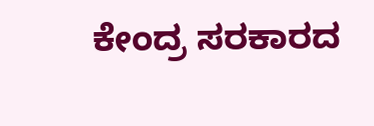ಕೇಂದ್ರ ಸರಕಾರದ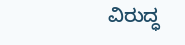ವಿರುದ್ಧ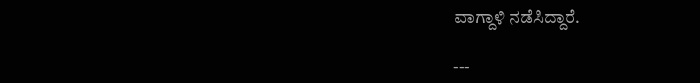ವಾಗ್ದಾಳಿ ನಡೆಸಿದ್ದಾರೆ.

---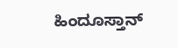ಹಿಂದೂಸ್ತಾನ್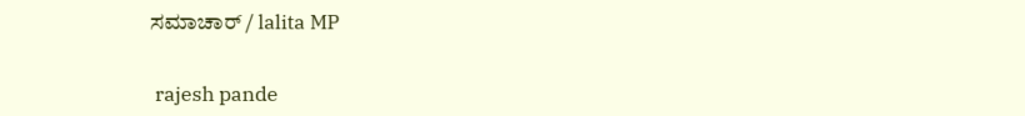ಸಮಾಚಾರ್ / lalita MP


 rajesh pande